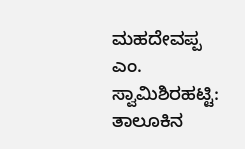ಮಹದೇವಪ್ಪ ಎಂ. ಸ್ವಾಮಿಶಿರಹಟ್ಟಿ: ತಾಲೂಕಿನ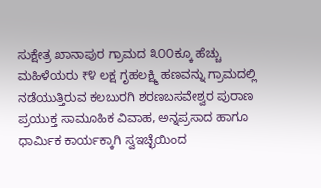ಸುಕ್ಷೇತ್ರ ಖಾನಾಪುರ ಗ್ರಾಮದ ೩೦೦ಕ್ಕೂ ಹೆಚ್ಚು ಮಹಿಳೆಯರು ₹೪ ಲಕ್ಷ ಗೃಹಲಕ್ಷ್ಮಿ ಹಣವನ್ನು ಗ್ರಾಮದಲ್ಲಿ ನಡೆಯುತ್ತಿರುವ ಕಲಬುರಗಿ ಶರಣಬಸವೇಶ್ವರ ಪುರಾಣ ಪ್ರಯುಕ್ತ ಸಾಮೂಹಿಕ ವಿವಾಹ, ಅನ್ನಪ್ರಸಾದ ಹಾಗೂ ಧಾರ್ಮಿಕ ಕಾರ್ಯಕ್ಕಾಗಿ ಸ್ವಇಚ್ಛೆಯಿಂದ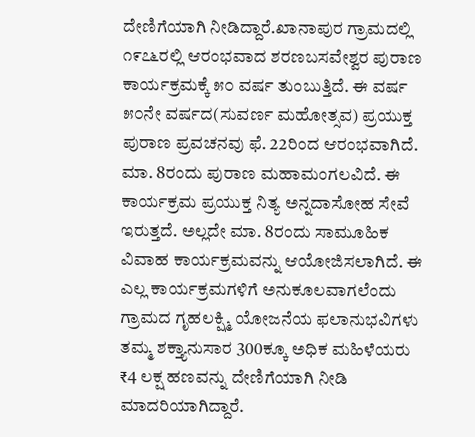ದೇಣಿಗೆಯಾಗಿ ನೀಡಿದ್ದಾರೆ.ಖಾನಾಪುರ ಗ್ರಾಮದಲ್ಲಿ ೧೯೭೬ರಲ್ಲಿ ಆರಂಭವಾದ ಶರಣಬಸವೇಶ್ವರ ಪುರಾಣ ಕಾರ್ಯಕ್ರಮಕ್ಕೆ ೫೦ ವರ್ಷ ತುಂಬುತ್ತಿದೆ. ಈ ವರ್ಷ ೫೦ನೇ ವರ್ಷದ(ಸುವರ್ಣ ಮಹೋತ್ಸವ) ಪ್ರಯುಕ್ತ ಪುರಾಣ ಪ್ರವಚನವು ಫೆ. 22ರಿಂದ ಆರಂಭವಾಗಿದೆ. ಮಾ. 8ರಂದು ಪುರಾಣ ಮಹಾಮಂಗಲವಿದೆ. ಈ ಕಾರ್ಯಕ್ರಮ ಪ್ರಯುಕ್ತ ನಿತ್ಯ ಅನ್ನದಾಸೋಹ ಸೇವೆ ಇರುತ್ತದೆ. ಅಲ್ಲದೇ ಮಾ. 8ರಂದು ಸಾಮೂಹಿಕ ವಿವಾಹ ಕಾರ್ಯಕ್ರಮವನ್ನು ಆಯೋಜಿಸಲಾಗಿದೆ. ಈ ಎಲ್ಲ ಕಾರ್ಯಕ್ರಮಗಳಿಗೆ ಅನುಕೂಲವಾಗಲೆಂದು ಗ್ರಾಮದ ಗೃಹಲಕ್ಷ್ಮಿ ಯೋಜನೆಯ ಫಲಾನುಭವಿಗಳು ತಮ್ಮ ಶಕ್ತ್ಯಾನುಸಾರ 300ಕ್ಕೂ ಅಧಿಕ ಮಹಿಳೆಯರು ₹4 ಲಕ್ಷ ಹಣವನ್ನು ದೇಣಿಗೆಯಾಗಿ ನೀಡಿ ಮಾದರಿಯಾಗಿದ್ದಾರೆ.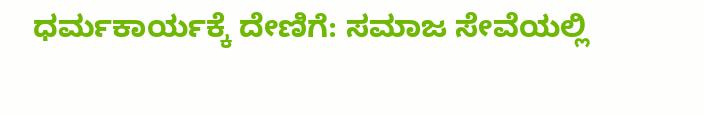ಧರ್ಮಕಾರ್ಯಕ್ಕೆ ದೇಣಿಗೆ: ಸಮಾಜ ಸೇವೆಯಲ್ಲಿ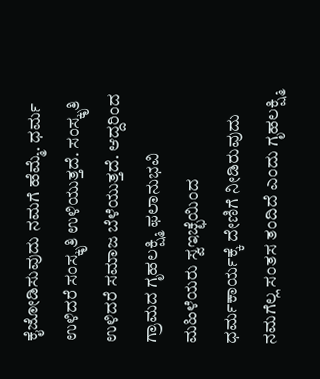ಕೈಜೋಡಿಸುವುದು ನಮಗೆ ಹೆಮ್ಮೆ. ಧರ್ಮ ಉಳಿದರೆ ಸಂಸ್ಕೃತಿ ಉಳಿಯುತ್ತದೆ. ಸಂಸ್ಕೃತಿ ಉಳಿದರೆ ಸಮಾಜ ಬೆಳೆಯುತ್ತದೆ. ಆದ್ದರಿಂದ ಗ್ರಾಮದ ಗೃಹಲಕ್ಷ್ಮಿ ಫಲಾನುಭವಿ ಮಹಿಳೆಯರು ಸ್ವಇಚ್ಛೆಯಿಂದ ಧರ್ಮಕಾರ್ಯಕ್ಕೆ ದೇಣಿಗೆ ನೀಡಿರುವುದು ನಮಗೆಲ್ಲ ಸಂತಸ ತಂದಿದೆ ಎಂದು ಗೃಹಲಕ್ಷ್ಮಿ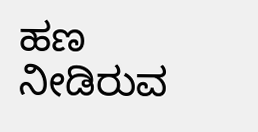ಹಣ ನೀಡಿರುವ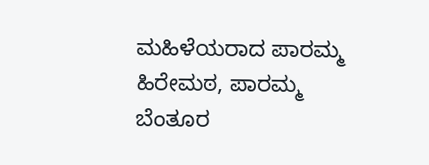ಮಹಿಳೆಯರಾದ ಪಾರಮ್ಮ ಹಿರೇಮಠ, ಪಾರಮ್ಮ ಬೆಂತೂರ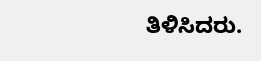ತಿಳಿಸಿದರು.